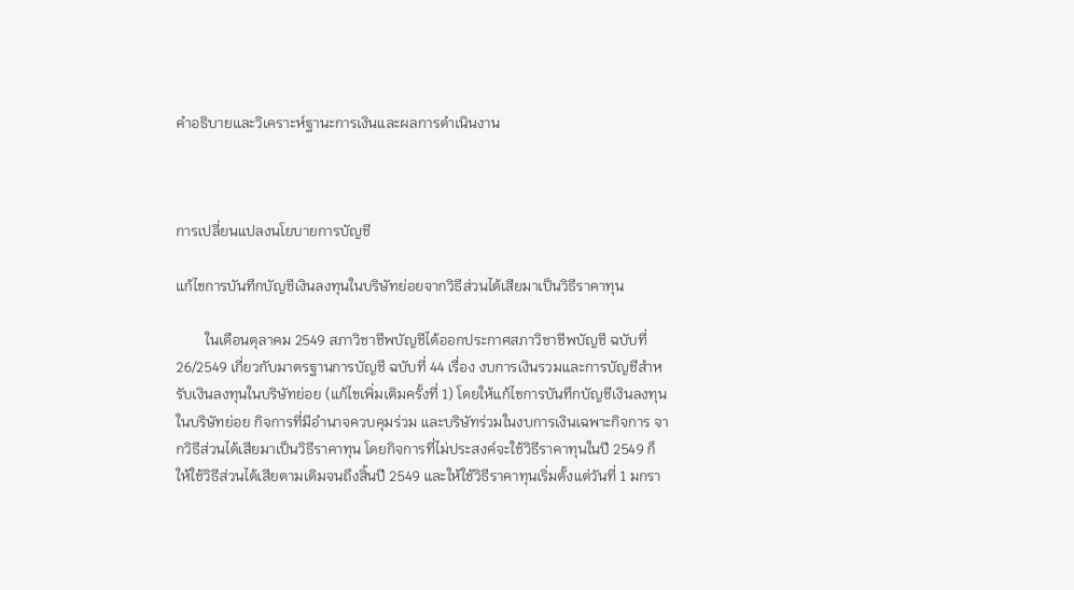คำอธิบายและวิเคราะห์ฐานะการเงินและผลการดำเนินงาน



การเปลี่ยนแปลงนโยบายการบัญชี

แก้ไขการบันทึกบัญชีเงินลงทุนในบริษัทย่อยจากวิธีส่วนได้เสียมาเป็นวิธีราคาทุน

        ในเดือนตุลาคม 2549 สภาวิชาชีพบัญชีได้ออกประกาศสภาวิชาชีพบัญชี ฉบับที่ 26/2549 เกี่ยวกับมาตรฐานการบัญชี ฉบับที่ 44 เรื่อง งบการเงินรวมและการบัญชีสำหรับเงินลงทุนในบริษัทย่อย (แก้ไขเพิ่มเติมครั้งที่ 1) โดยให้แก้ไขการบันทึกบัญชีเงินลงทุนในบริษัทย่อย กิจการที่มีอำนาจควบคุมร่วม และบริษัทร่วมในงบการเงินเฉพาะกิจการ จากวิธีส่วนได้เสียมาเป็นวิธีราคาทุน โดยกิจการที่ไม่ประสงค์จะใช้วิธีราคาทุนในปี 2549 ก็ให้ใช้วิธีส่วนได้เสียตามเดิมจนถึงสิ้นปี 2549 และให้ใช้วิธีราคาทุนเริ่มตั้งแต่วันที่ 1 มกรา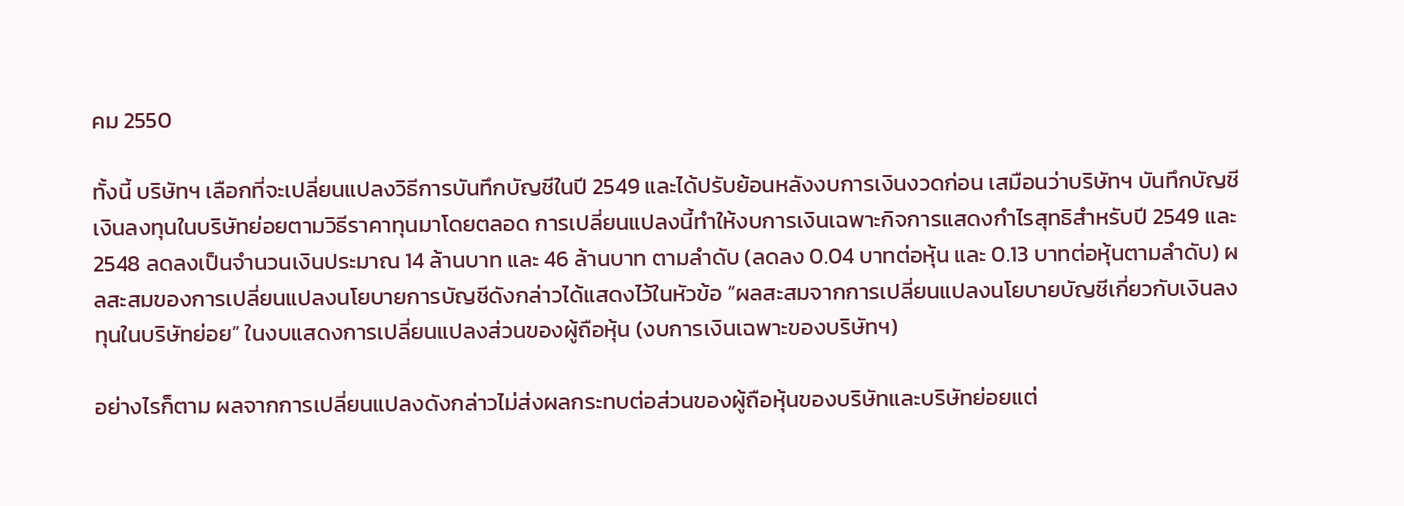คม 2550

ทั้งนี้ บริษัทฯ เลือกที่จะเปลี่ยนแปลงวิธีการบันทึกบัญชีในปี 2549 และได้ปรับย้อนหลังงบการเงินงวดก่อน เสมือนว่าบริษัทฯ บันทึกบัญชีเงินลงทุนในบริษัทย่อยตามวิธีราคาทุนมาโดยตลอด การเปลี่ยนแปลงนี้ทำให้งบการเงินเฉพาะกิจการแสดงกำไรสุทธิสำหรับปี 2549 และ 2548 ลดลงเป็นจำนวนเงินประมาณ 14 ล้านบาท และ 46 ล้านบาท ตามลำดับ (ลดลง 0.04 บาทต่อหุ้น และ 0.13 บาทต่อหุ้นตามลำดับ) ผลสะสมของการเปลี่ยนแปลงนโยบายการบัญชีดังกล่าวได้แสดงไว้ในหัวข้อ “ผลสะสมจากการเปลี่ยนแปลงนโยบายบัญชีเกี่ยวกับเงินลงทุนในบริษัทย่อย” ในงบแสดงการเปลี่ยนแปลงส่วนของผู้ถือหุ้น (งบการเงินเฉพาะของบริษัทฯ)

อย่างไรก็ตาม ผลจากการเปลี่ยนแปลงดังกล่าวไม่ส่งผลกระทบต่อส่วนของผู้ถือหุ้นของบริษัทและบริษัทย่อยแต่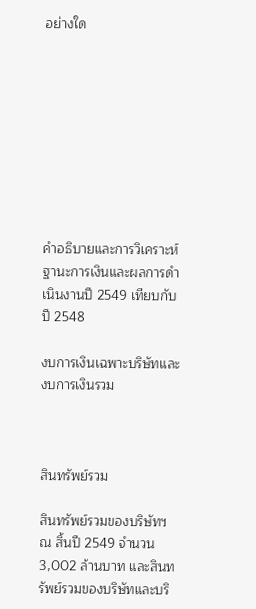อย่างใด









คำอธิบายและการวิเคราะห์ฐานะการเงินและผลการดำเนินงานปี 2549 เทียบกับปี 2548

งบการเงินเฉพาะบริษัทและงบการเงินรวม



สินทรัพย์รวม

สินทรัพย์รวมของบริษัทฯ ณ สิ้นปี 2549 จำนวน 3,002 ล้านบาท และสินทรัพย์รวมของบริษัทและบริ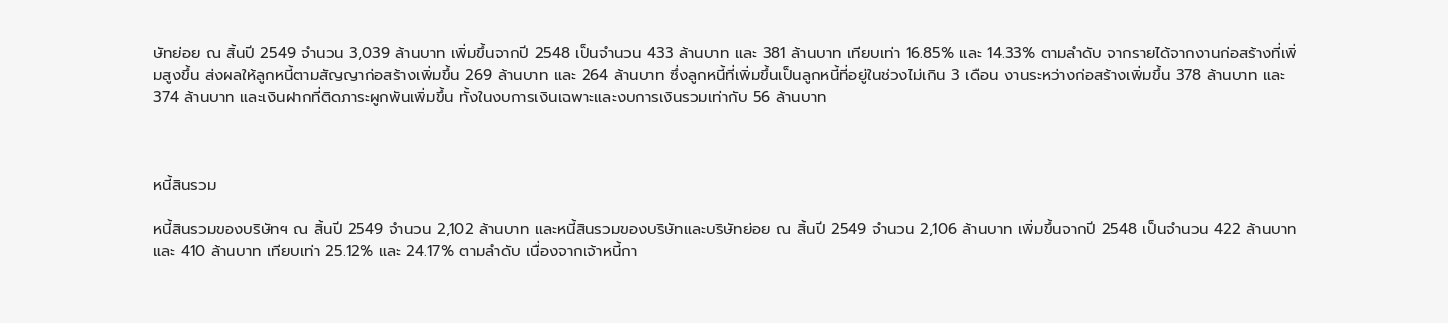ษัทย่อย ณ สิ้นปี 2549 จำนวน 3,039 ล้านบาท เพิ่มขึ้นจากปี 2548 เป็นจำนวน 433 ล้านบาท และ 381 ล้านบาท เทียบเท่า 16.85% และ 14.33% ตามลำดับ จากรายได้จากงานก่อสร้างที่เพิ่มสูงขึ้น ส่งผลให้ลูกหนี้ตามสัญญาก่อสร้างเพิ่มขึ้น 269 ล้านบาท และ 264 ล้านบาท ซึ่งลูกหนี้ที่เพิ่มขึ้นเป็นลูกหนี้ที่อยู่ในช่วงไม่เกิน 3 เดือน งานระหว่างก่อสร้างเพิ่มขึ้น 378 ล้านบาท และ 374 ล้านบาท และเงินฝากที่ติดภาระผูกพันเพิ่มขึ้น ทั้งในงบการเงินเฉพาะและงบการเงินรวมเท่ากับ 56 ล้านบาท



หนี้สินรวม

หนี้สินรวมของบริษัทฯ ณ สิ้นปี 2549 จำนวน 2,102 ล้านบาท และหนี้สินรวมของบริษัทและบริษัทย่อย ณ สิ้นปี 2549 จำนวน 2,106 ล้านบาท เพิ่มขึ้นจากปี 2548 เป็นจำนวน 422 ล้านบาท และ 410 ล้านบาท เทียบเท่า 25.12% และ 24.17% ตามลำดับ เนื่องจากเจ้าหนี้กา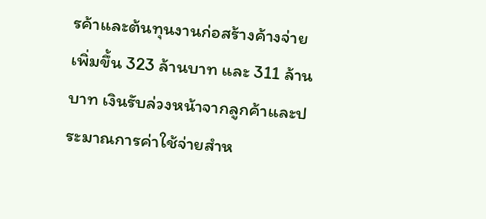รค้าและต้นทุนงานก่อสร้างค้างจ่ายเพิ่มขึ้น 323 ล้านบาท และ 311 ล้านบาท เงินรับล่วงหน้าจากลูกค้าและประมาณการค่าใช้จ่ายสำห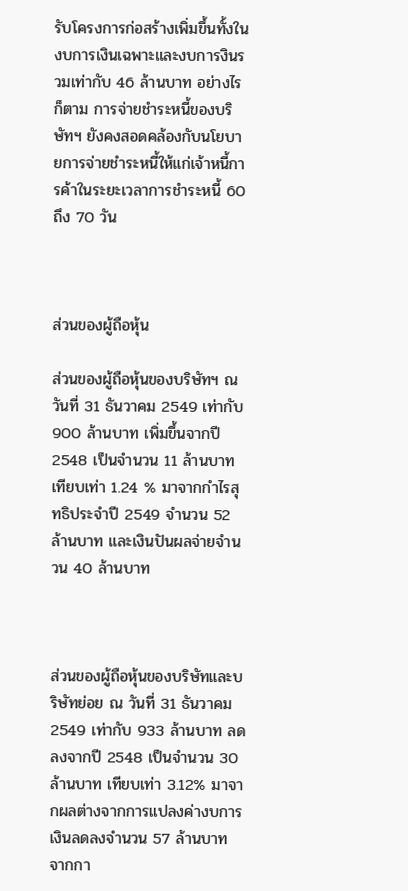รับโครงการก่อสร้างเพิ่มขึ้นทั้งในงบการเงินเฉพาะและงบการงินรวมเท่ากับ 46 ล้านบาท อย่างไรก็ตาม การจ่ายชำระหนี้ของบริษัทฯ ยังคงสอดคล้องกับนโยบายการจ่ายชำระหนี้ให้แก่เจ้าหนี้การค้าในระยะเวลาการชำระหนี้ 60 ถึง 70 วัน



ส่วนของผู้ถือหุ้น

ส่วนของผู้ถือหุ้นของบริษัทฯ ณ วันที่ 31 ธันวาคม 2549 เท่ากับ 900 ล้านบาท เพิ่มขึ้นจากปี 2548 เป็นจำนวน 11 ล้านบาท เทียบเท่า 1.24 % มาจากกำไรสุทธิประจำปี 2549 จำนวน 52 ล้านบาท และเงินปันผลจ่ายจำนวน 40 ล้านบาท



ส่วนของผู้ถือหุ้นของบริษัทและบริษัทย่อย ณ วันที่ 31 ธันวาคม 2549 เท่ากับ 933 ล้านบาท ลดลงจากปี 2548 เป็นจำนวน 30 ล้านบาท เทียบเท่า 3.12% มาจากผลต่างจากการแปลงค่างบการเงินลดลงจำนวน 57 ล้านบาท จากกา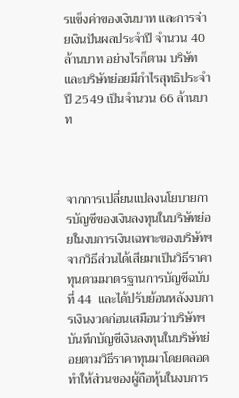รแข็งค่าของเงินบาท และการจ่ายเงินปันผลประจำปี จำนวน 40 ล้านบาท อย่างไรก็ตาม บริษัทและบริษัทย่อยมีกำไรสุทธิประจำปี 2549 เป็นจำนวน 66 ล้านบาท



จากการเปลี่ยนแปลงนโยบายการบัญชีของเงินลงทุนในบริษัทย่อยในงบการเงินเฉพาะของบริษัทฯ จากวิธีส่วนได้เสียมาเป็นวิธีราคาทุนตามมาตรฐานการบัญชีฉบับที่ 44  และได้ปรับย้อนหลังงบการเงินงวดก่อนเสมือนว่าบริษัทฯ บันทึกบัญชีเงินลงทุนในบริษัทย่อยตามวิธีราคาทุนมาโดยตลอด ทำให้ส่วนของผู้ถือหุ้นในงบการ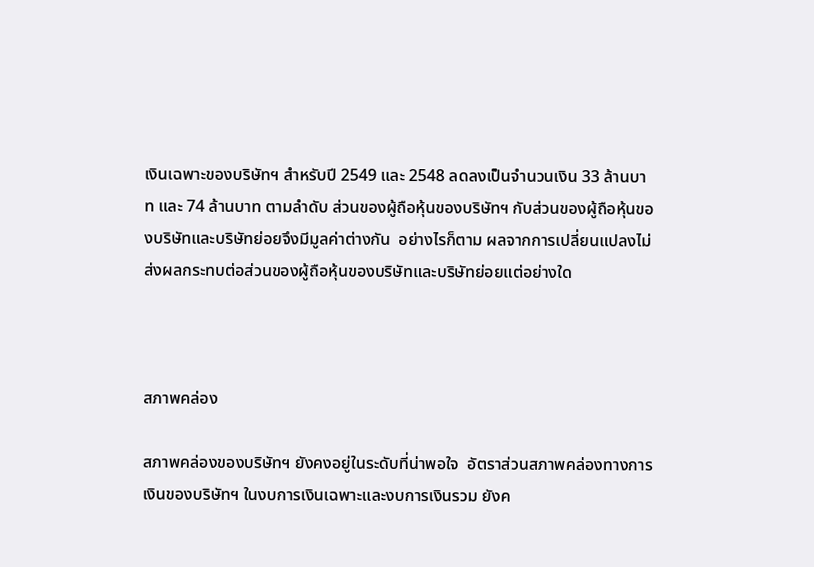เงินเฉพาะของบริษัทฯ สำหรับปี 2549 และ 2548 ลดลงเป็นจำนวนเงิน 33 ล้านบาท และ 74 ล้านบาท ตามลำดับ ส่วนของผู้ถือหุ้นของบริษัทฯ กับส่วนของผู้ถือหุ้นของบริษัทและบริษัทย่อยจึงมีมูลค่าต่างกัน  อย่างไรก็ตาม ผลจากการเปลี่ยนแปลงไม่ส่งผลกระทบต่อส่วนของผู้ถือหุ้นของบริษัทและบริษัทย่อยแต่อย่างใด



สภาพคล่อง

สภาพคล่องของบริษัทฯ ยังคงอยู่ในระดับที่น่าพอใจ  อัตราส่วนสภาพคล่องทางการเงินของบริษัทฯ ในงบการเงินเฉพาะและงบการเงินรวม ยังค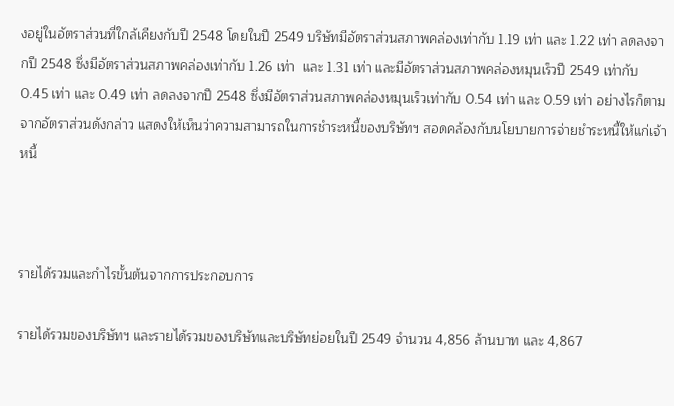งอยู่ในอัตราส่วนที่ใกล้เคียงกับปี 2548 โดยในปี 2549 บริษัทมีอัตราส่วนสภาพคล่องเท่ากับ 1.19 เท่า และ 1.22 เท่า ลดลงจากปี 2548 ซึ่งมีอัตราส่วนสภาพคล่องเท่ากับ 1.26 เท่า  และ 1.31 เท่า และมีอัตราส่วนสภาพคล่องหมุนเร็วปี 2549 เท่ากับ 0.45 เท่า และ 0.49 เท่า ลดลงจากปี 2548 ซึ่งมีอัตราส่วนสภาพคล่องหมุนเร็วเท่ากับ 0.54 เท่า และ 0.59 เท่า อย่างไรก็ตาม จากอัตราส่วนดังกล่าว แสดงให้เห็นว่าความสามารถในการชำระหนี้ของบริษัทฯ สอดคล้องกับนโยบายการจ่ายชำระหนี้ให้แก่เจ้าหนี้



รายได้รวมและกำไรขั้นต้นจากการประกอบการ

รายได้รวมของบริษัทฯ และรายได้รวมของบริษัทและบริษัทย่อยในปี 2549 จำนวน 4,856 ล้านบาท และ 4,867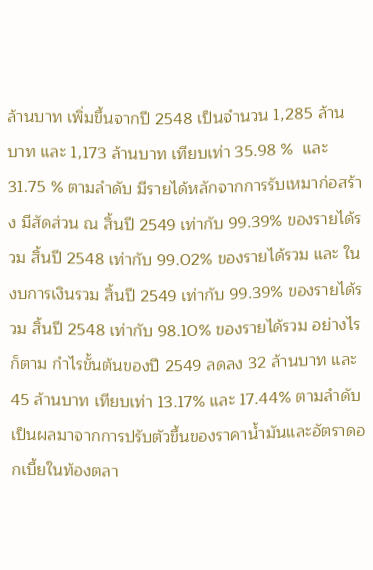ล้านบาท เพิ่มขึ้นจากปี 2548 เป็นจำนวน 1,285 ล้านบาท และ 1,173 ล้านบาท เทียบเท่า 35.98 %  และ 31.75 % ตามลำดับ มีรายได้หลักจากการรับเหมาก่อสร้าง มีสัดส่วน ณ สิ้นปี 2549 เท่ากับ 99.39% ของรายได้รวม สิ้นปี 2548 เท่ากับ 99.02% ของรายได้รวม และ ในงบการเงินรวม สิ้นปี 2549 เท่ากับ 99.39% ของรายได้รวม สิ้นปี 2548 เท่ากับ 98.10% ของรายได้รวม อย่างไรก็ตาม กำไรขั้นต้นของปี 2549 ลดลง 32 ล้านบาท และ 45 ล้านบาท เทียบเท่า 13.17% และ 17.44% ตามลำดับ เป็นผลมาจากการปรับตัวขึ้นของราคาน้ำมันและอัตราดอกเบี้ยในท้องตลา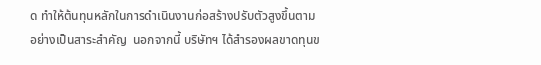ด ทำให้ต้นทุนหลักในการดำเนินงานก่อสร้างปรับตัวสูงขึ้นตามอย่างเป็นสาระสำคัญ  นอกจากนี้ บริษัทฯ ได้สำรองผลขาดทุนข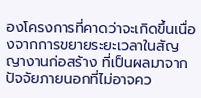องโครงการที่คาดว่าจะเกิดขึ้นเนื่องจากการขยายระยะเวลาในสัญญางานก่อสร้าง ที่เป็นผลมาจากปัจจัยภายนอกที่ไม่อาจคว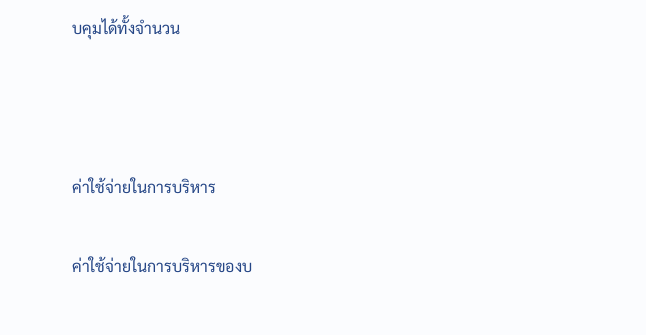บคุมได้ทั้งจำนวน



ค่าใช้จ่ายในการบริหาร

ค่าใช้จ่ายในการบริหารของบ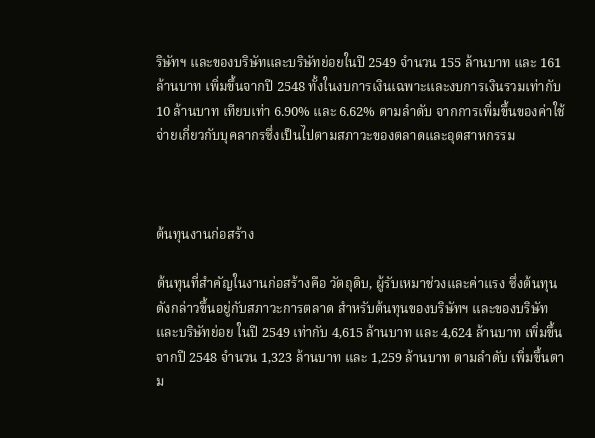ริษัทฯ และของบริษัทและบริษัทย่อยในปี 2549 จำนวน 155 ล้านบาท และ 161 ล้านบาท เพิ่มขึ้นจากปี 2548 ทั้งในงบการเงินเฉพาะและงบการเงินรวมเท่ากับ 10 ล้านบาท เทียบเท่า 6.90% และ 6.62% ตามลำดับ จากการเพิ่มขึ้นของค่าใช้จ่ายเกี่ยวกับบุคลากรซึ่งเป็นไปตามสภาวะของตลาดและอุตสาหกรรม



ต้นทุนงานก่อสร้าง

ต้นทุนที่สำคัญในงานก่อสร้างคือ วัตถุดิบ, ผู้รับเหมาช่วงและค่าแรง ซึ่งต้นทุนดังกล่าวขึ้นอยู่กับสภาวะการตลาด สำหรับต้นทุนของบริษัทฯ และของบริษัทและบริษัทย่อย ในปี 2549 เท่ากับ 4,615 ล้านบาท และ 4,624 ล้านบาท เพิ่มขึ้นจากปี 2548 จำนวน 1,323 ล้านบาท และ 1,259 ล้านบาท ตามลำดับ เพิ่มขึ้นตาม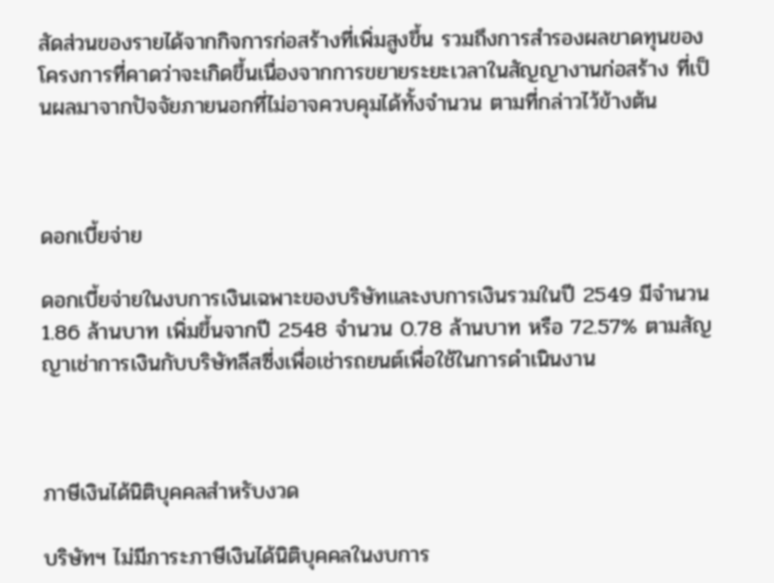สัดส่วนของรายได้จากกิจการก่อสร้างที่เพิ่มสูงขึ้น รวมถึงการสำรองผลขาดทุนของโครงการที่คาดว่าจะเกิดขึ้นเนื่องจากการขยายระยะเวลาในสัญญางานก่อสร้าง ที่เป็นผลมาจากปัจจัยภายนอกที่ไม่อาจควบคุมได้ทั้งจำนวน ตามที่กล่าวไว้ข้างต้น



ดอกเบี้ยจ่าย

ดอกเบี้ยจ่ายในงบการเงินเฉพาะของบริษัทและงบการเงินรวมในปี 2549 มีจำนวน 1.86 ล้านบาท เพิ่มขึ้นจากปี 2548 จำนวน 0.78 ล้านบาท หรือ 72.57% ตามสัญญาเช่าการเงินกับบริษัทลีสซี่งเพื่อเช่ารถยนต์เพื่อใช้ในการดำเนินงาน



ภาษีเงินได้นิติบุคคลสำหรับงวด

บริษัทฯ ไม่มีภาระภาษีเงินได้นิติบุคคลในงบการ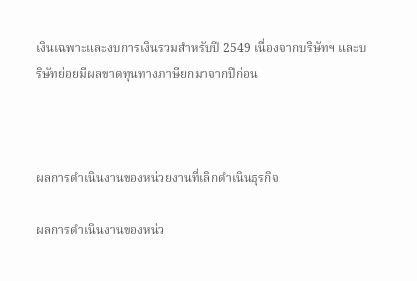เงินเฉพาะและงบการเงินรวมสำหรับปี 2549 เนื่องจากบริษัทฯ และบริษัทย่อยมีผลขาดทุนทางภาษียกมาจากปีก่อน



ผลการดำเนินงานของหน่วยงานที่เลิกดำเนินธุรกิจ

ผลการดำเนินงานของหน่ว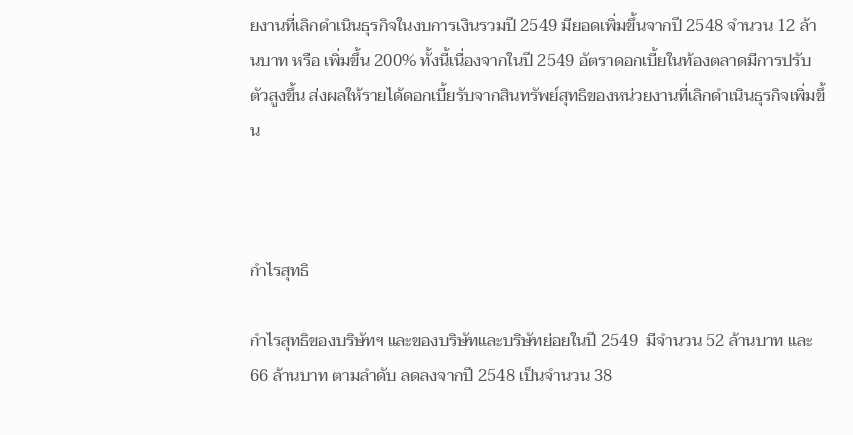ยงานที่เลิกดำเนินธุรกิจในงบการเงินรวมปี 2549 มียอดเพิ่มขึ้นจากปี 2548 จำนวน 12 ล้านบาท หรือ เพิ่มขึ้น 200% ทั้งนี้เนื่องจากในปี 2549 อัตราดอกเบี้ยในท้องตลาดมีการปรับตัวสูงขึ้น ส่งผลให้รายได้ดอกเบี้ยรับจากสินทรัพย์สุทธิของหน่วยงานที่เลิกดำเนินธุรกิจเพิ่มขึ้น



กำไรสุทธิ

กำไรสุทธิของบริษัทฯ และของบริษัทและบริษัทย่อยในปี 2549  มีจำนวน 52 ล้านบาท และ 66 ล้านบาท ตามลำดับ ลดลงจากปี 2548 เป็นจำนวน 38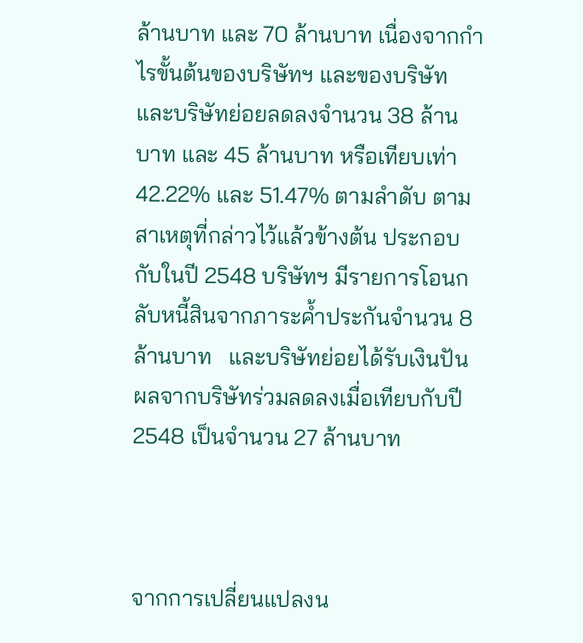ล้านบาท และ 70 ล้านบาท เนื่องจากกำไรขั้นต้นของบริษัทฯ และของบริษัทและบริษัทย่อยลดลงจำนวน 38 ล้านบาท และ 45 ล้านบาท หรือเทียบเท่า 42.22% และ 51.47% ตามลำดับ ตามสาเหตุที่กล่าวไว้แล้วข้างต้น ประกอบกับในปี 2548 บริษัทฯ มีรายการโอนกลับหนี้สินจากภาระค้ำประกันจำนวน 8 ล้านบาท   และบริษัทย่อยได้รับเงินปันผลจากบริษัทร่วมลดลงเมื่อเทียบกับปี 2548 เป็นจำนวน 27 ล้านบาท



จากการเปลี่ยนแปลงน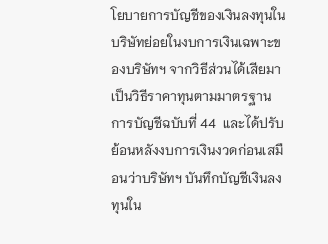โยบายการบัญชีของเงินลงทุนในบริษัทย่อยในงบการเงินเฉพาะของบริษัทฯ จากวิธีส่วนได้เสียมาเป็นวิธีราคาทุนตามมาตรฐานการบัญชีฉบับที่ 44  และได้ปรับย้อนหลังงบการเงินงวดก่อนเสมือนว่าบริษัทฯ บันทึกบัญชีเงินลงทุนใน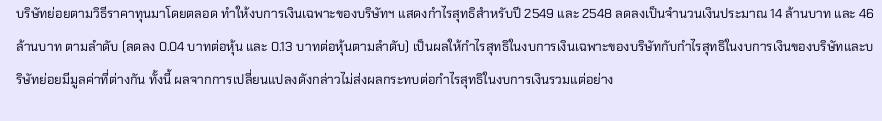บริษัทย่อยตามวิธีราคาทุนมาโดยตลอด ทำให้งบการเงินเฉพาะของบริษัทฯ แสดงกำไรสุทธิสำหรับปี 2549 และ 2548 ลดลงเป็นจำนวนเงินประมาณ 14 ล้านบาท และ 46 ล้านบาท ตามลำดับ (ลดลง 0.04 บาทต่อหุ้น และ 0.13 บาทต่อหุ้นตามลำดับ) เป็นผลให้กำไรสุทธิในงบการเงินเฉพาะของบริษัทกับกำไรสุทธิในงบการเงินของบริษัทและบริษัทย่อยมีมูลค่าที่ต่างกัน ทั้งนี้ ผลจากการเปลี่ยนแปลงดังกล่าวไม่ส่งผลกระทบต่อกำไรสุทธิในงบการเงินรวมแต่อย่าง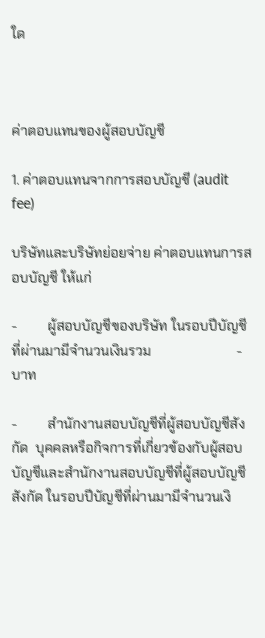ใด



ค่าตอบแทนของผู้สอบบัญชี

1. ค่าตอบแทนจากการสอบบัญชี (audit fee)

บริษัทและบริษัทย่อยจ่าย ค่าตอบแทนการสอบบัญชี ให้แก่

-         ผู้สอบบัญชีของบริษัท ในรอบปีบัญชีที่ผ่านมามีจำนวนเงินรวม                         -            บาท

-         สำนักงานสอบบัญชีที่ผู้สอบบัญชีสังกัด  บุคคลหรือกิจการที่เกี่ยวข้องกับผู้สอบบัญชีและสำนักงานสอบบัญชีที่ผู้สอบบัญชีสังกัด ในรอบปีบัญชีที่ผ่านมามีจำนวนเงิ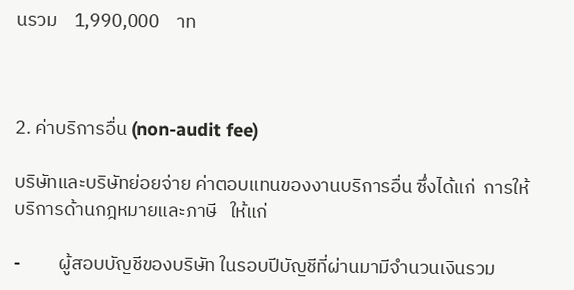นรวม    1,990,000    าท



2. ค่าบริการอื่น (non-audit fee)

บริษัทและบริษัทย่อยจ่าย ค่าตอบแทนของงานบริการอื่น ซึ่งได้แก่  การให้บริการด้านกฎหมายและภาษี   ให้แก่

-         ผู้สอบบัญชีของบริษัท ในรอบปีบัญชีที่ผ่านมามีจำนวนเงินรวม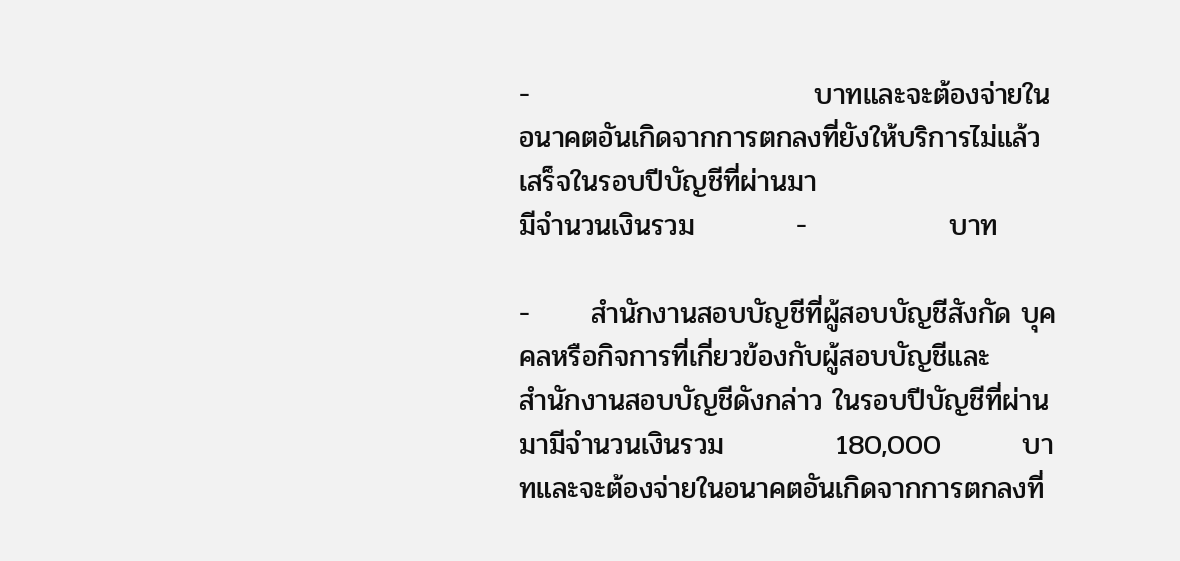-                            บาทและจะต้องจ่ายในอนาคตอันเกิดจากการตกลงที่ยังให้บริการไม่แล้วเสร็จในรอบปีบัญชีที่ผ่านมา
มีจำนวนเงินรวม          -              บาท

-      สำนักงานสอบบัญชีที่ผู้สอบบัญชีสังกัด บุคคลหรือกิจการที่เกี่ยวข้องกับผู้สอบบัญชีและ
สำนักงานสอบบัญชีดังกล่าว ในรอบปีบัญชีที่ผ่านมามีจำนวนเงินรวม           180,000        บาทและจะต้องจ่ายในอนาคตอันเกิดจากการตกลงที่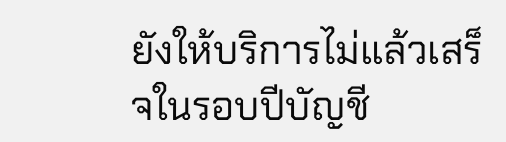ยังให้บริการไม่แล้วเสร็จในรอบปีบัญชี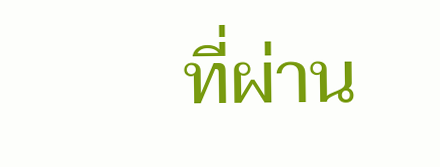ที่ผ่าน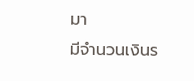มา
มีจำนวนเงินร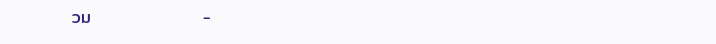วม                  -